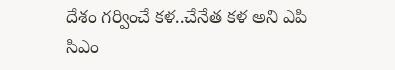దేశం గర్వించే కళ..చేనేత కళ అని ఎపి సిఎం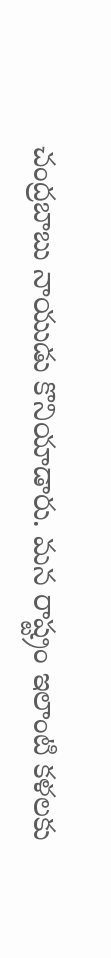చంద్రబాబు నాయుడు కొనియాడారు. మన రాష్ట్రం ఇలాంటి కళలకు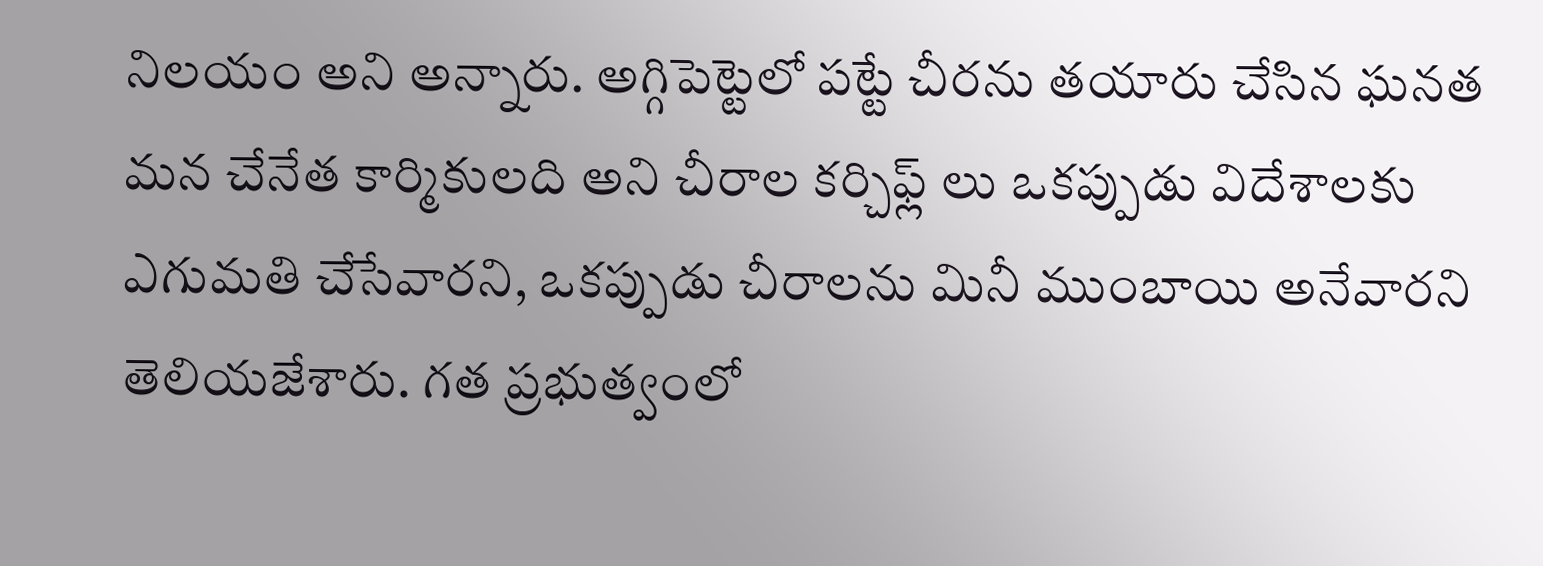నిలయం అని అన్నారు. అగ్గిపెట్టెలో పట్టే చీరను తయారు చేసిన ఘనత మన చేనేత కార్మికులది అని చీరాల కర్చిఫ్ల్ లు ఒకప్పుడు విదేశాలకు ఎగుమతి చేసేవారని, ఒకప్పుడు చీరాలను మినీ ముంబాయి అనేవారని తెలియజేశారు. గత ప్రభుత్వంలో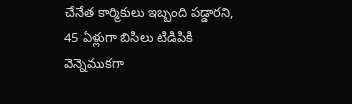చేనేత కార్మికులు ఇబ్బంది పడ్డారని, 45 ఏళ్లుగా బిసిలు టిడిపికి వెన్నెముకగా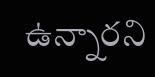ఉన్నారని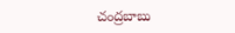చంద్రబాబు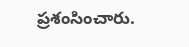ప్రశంసించారు.